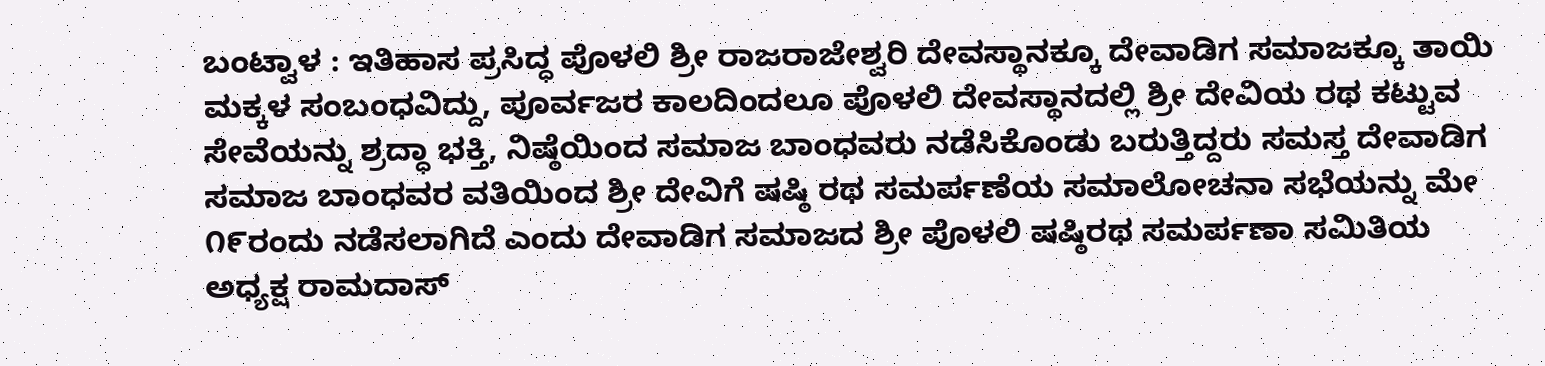ಬಂಟ್ವಾಳ : ಇತಿಹಾಸ ಪ್ರಸಿದ್ಧ ಪೊಳಲಿ ಶ್ರೀ ರಾಜರಾಜೇಶ್ವರಿ ದೇವಸ್ಥಾನಕ್ಕೂ ದೇವಾಡಿಗ ಸಮಾಜಕ್ಕೂ ತಾಯಿ ಮಕ್ಕಳ ಸಂಬಂಧವಿದ್ದು, ಪೂರ್ವಜರ ಕಾಲದಿಂದಲೂ ಪೊಳಲಿ ದೇವಸ್ಥಾನದಲ್ಲಿ ಶ್ರೀ ದೇವಿಯ ರಥ ಕಟ್ಟುವ ಸೇವೆಯನ್ನು ಶ್ರದ್ಧಾ ಭಕ್ತಿ, ನಿಷ್ಠೆಯಿಂದ ಸಮಾಜ ಬಾಂಧವರು ನಡೆಸಿಕೊಂಡು ಬರುತ್ತಿದ್ದರು ಸಮಸ್ತ ದೇವಾಡಿಗ ಸಮಾಜ ಬಾಂಧವರ ವತಿಯಿಂದ ಶ್ರೀ ದೇವಿಗೆ ಷಷ್ಠಿ ರಥ ಸಮರ್ಪಣೆಯ ಸಮಾಲೋಚನಾ ಸಭೆಯನ್ನು ಮೇ ೧೯ರಂದು ನಡೆಸಲಾಗಿದೆ ಎಂದು ದೇವಾಡಿಗ ಸಮಾಜದ ಶ್ರೀ ಪೊಳಲಿ ಷಷ್ಠಿರಥ ಸಮರ್ಪಣಾ ಸಮಿತಿಯ ಅಧ್ಯಕ್ಷ ರಾಮದಾಸ್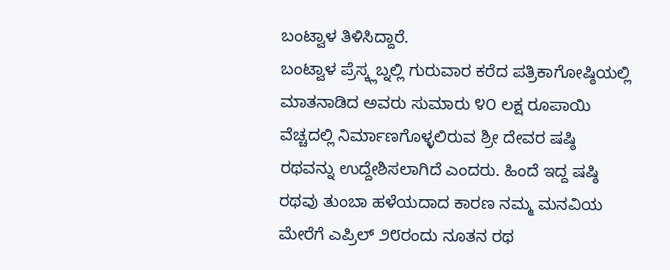ಬಂಟ್ವಾಳ ತಿಳಿಸಿದ್ದಾರೆ.
ಬಂಟ್ವಾಳ ಪ್ರೆಸ್ಕ್ಲಬ್ನಲ್ಲಿ ಗುರುವಾರ ಕರೆದ ಪತ್ರಿಕಾಗೋಷ್ಠಿಯಲ್ಲಿ ಮಾತನಾಡಿದ ಅವರು ಸುಮಾರು ೪೦ ಲಕ್ಷ ರೂಪಾಯಿ ವೆಚ್ಚದಲ್ಲಿ ನಿರ್ಮಾಣಗೊಳ್ಳಲಿರುವ ಶ್ರೀ ದೇವರ ಷಷ್ಠಿ ರಥವನ್ನು ಉದ್ದೇಶಿಸಲಾಗಿದೆ ಎಂದರು. ಹಿಂದೆ ಇದ್ದ ಷಷ್ಠಿ ರಥವು ತುಂಬಾ ಹಳೆಯದಾದ ಕಾರಣ ನಮ್ಮ ಮನವಿಯ ಮೇರೆಗೆ ಎಪ್ರಿಲ್ ೨೮ರಂದು ನೂತನ ರಥ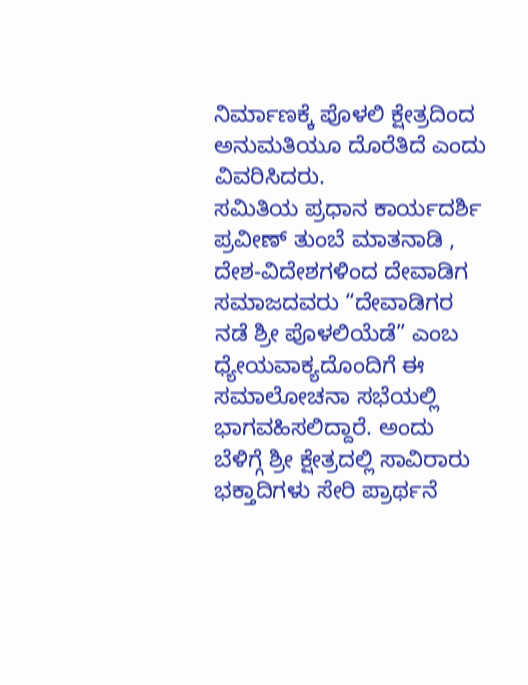ನಿರ್ಮಾಣಕ್ಕೆ ಪೊಳಲಿ ಕ್ಷೇತ್ರದಿಂದ ಅನುಮತಿಯೂ ದೊರೆತಿದೆ ಎಂದು ವಿವರಿಸಿದರು.
ಸಮಿತಿಯ ಪ್ರಧಾನ ಕಾರ್ಯದರ್ಶಿ ಪ್ರವೀಣ್ ತುಂಬೆ ಮಾತನಾಡಿ , ದೇಶ-ವಿದೇಶಗಳಿಂದ ದೇವಾಡಿಗ ಸಮಾಜದವರು “ದೇವಾಡಿಗರ ನಡೆ ಶ್ರೀ ಪೊಳಲಿಯೆಡೆ” ಎಂಬ ಧ್ಯೇಯವಾಕ್ಯದೊಂದಿಗೆ ಈ ಸಮಾಲೋಚನಾ ಸಭೆಯಲ್ಲಿ ಭಾಗವಹಿಸಲಿದ್ದಾರೆ. ಅಂದು ಬೆಳಿಗ್ಗೆ ಶ್ರೀ ಕ್ಷೇತ್ರದಲ್ಲಿ ಸಾವಿರಾರು ಭಕ್ತಾದಿಗಳು ಸೇರಿ ಪ್ರಾರ್ಥನೆ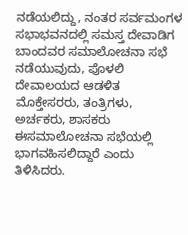ನಡೆಯಲಿದ್ದು, ನಂತರ ಸರ್ವಮಂಗಳ ಸಭಾಭವನದಲ್ಲಿ ಸಮಸ್ತ ದೇವಾಡಿಗ ಬಾಂದವರ ಸಮಾಲೋಚನಾ ಸಭೆ ನಡೆಯುವುದು, ಪೊಳಲಿ ದೇವಾಲಯದ ಆಡಳಿತ ಮೊಕ್ತೇಸರರು, ತಂತ್ರಿಗಳು, ಅರ್ಚಕರು, ಶಾಸಕರು ಈಸಮಾಲೋಚನಾ ಸಭೆಯಲ್ಲಿ ಭಾಗವಹಿಸಲಿದ್ದಾರೆ ಎಂದು ತಿಳಿಸಿದರು.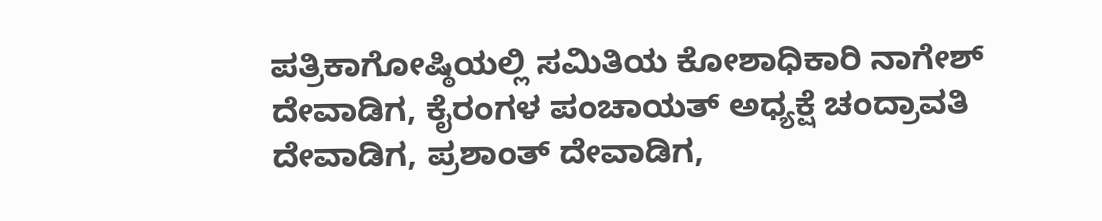ಪತ್ರಿಕಾಗೋಷ್ಠಿಯಲ್ಲಿ ಸಮಿತಿಯ ಕೋಶಾಧಿಕಾರಿ ನಾಗೇಶ್ ದೇವಾಡಿಗ, ಕೈರಂಗಳ ಪಂಚಾಯತ್ ಅಧ್ಯಕ್ಷೆ ಚಂದ್ರಾವತಿ ದೇವಾಡಿಗ, ಪ್ರಶಾಂತ್ ದೇವಾಡಿಗ,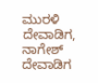ಮುರಳಿ ದೇವಾಡಿಗ, ನಾಗೇಶ್ ದೇವಾಡಿಗ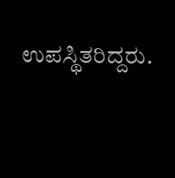ಉಪಸ್ಥಿತರಿದ್ದರು.